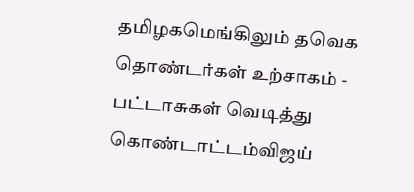தமிழகமெங்கிலும் தவெக தொண்டர்கள் உற்சாகம் - பட்டாசுகள் வெடித்து கொண்டாட்டம்விஜய்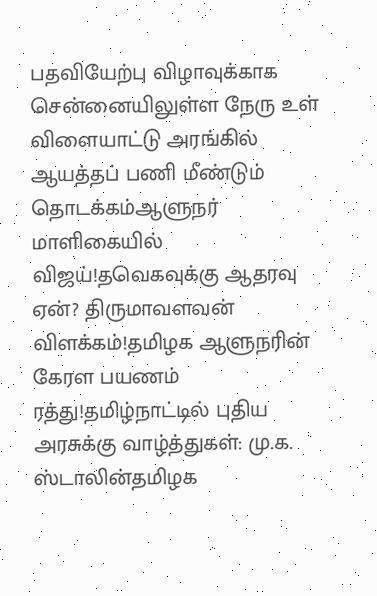பதவியேற்பு விழாவுக்காக சென்னையிலுள்ள நேரு உள் விளையாட்டு அரங்கில் ஆயத்தப் பணி மீண்டும் தொடக்கம்ஆளுநர் மாளிகையில் விஜய்!தவெகவுக்கு ஆதரவு ஏன்? திருமாவளவன் விளக்கம்!தமிழக ஆளுநரின் கேரள பயணம் ரத்து!தமிழ்நாட்டில் புதிய அரசுக்கு வாழ்த்துகள்: மு.க. ஸ்டாலின்தமிழக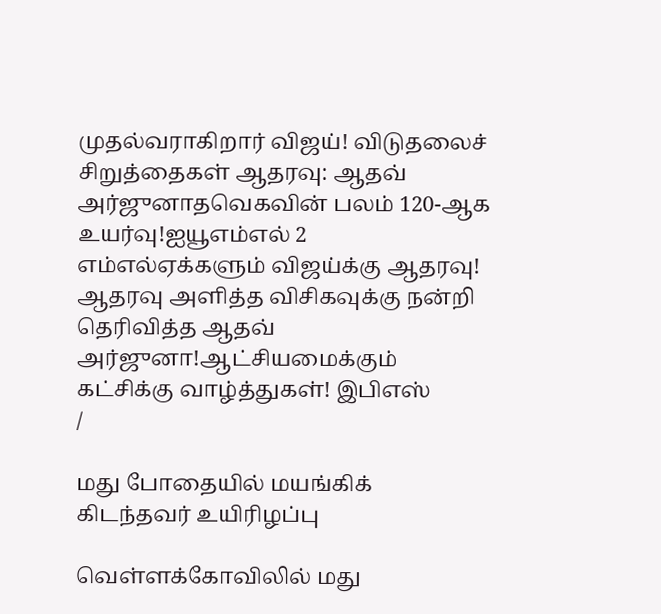முதல்வராகிறார் விஜய்! விடுதலைச் சிறுத்தைகள் ஆதரவு: ஆதவ் அர்ஜுனாதவெகவின் பலம் 120-ஆக உயர்வு!ஐயூஎம்எல் 2 எம்எல்ஏக்களும் விஜய்க்கு ஆதரவு! ஆதரவு அளித்த விசிகவுக்கு நன்றி தெரிவித்த ஆதவ் அர்ஜுனா!ஆட்சியமைக்கும் கட்சிக்கு வாழ்த்துகள்! இபிஎஸ்
/

மது போதையில் மயங்கிக் கிடந்தவர் உயிரிழப்பு

வெள்ளக்கோவிலில் மது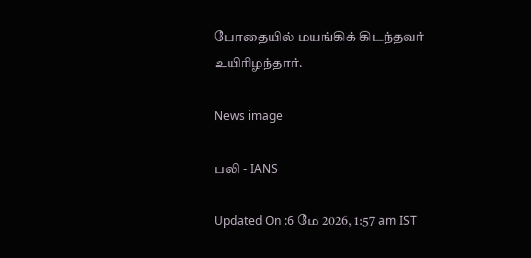போதையில் மயங்கிக் கிடந்தவர் உயிரிழந்தார்.

News image

பலி - IANS

Updated On :6 மே 2026, 1:57 am IST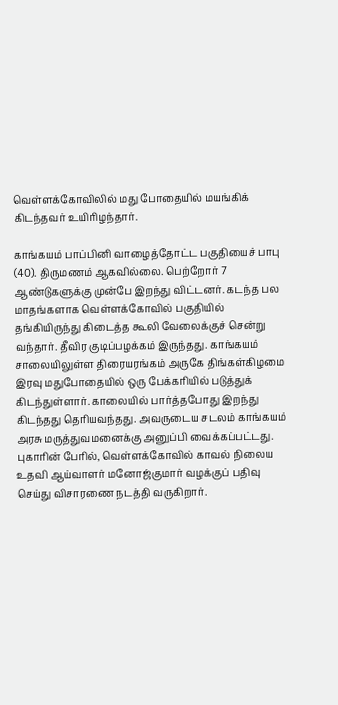வெள்ளக்கோவிலில் மது போதையில் மயங்கிக் கிடந்தவர் உயிரிழந்தார்.

காங்கயம் பாப்பினி வாழைத்தோட்ட பகுதியைச் பாபு (40). திருமணம் ஆகவில்லை. பெற்றோர் 7 ஆண்டுகளுக்கு முன்பே இறந்து விட்டனர். கடந்த பல மாதங்களாக வெள்ளக்கோவில் பகுதியில் தங்கியிருந்து கிடைத்த கூலி வேலைக்குச் சென்று வந்தார். தீவிர குடிப்பழக்கம் இருந்தது. காங்கயம் சாலையிலுள்ள திரையரங்கம் அருகே திங்கள்கிழமை இரவு மதுபோதையில் ஒரு பேக்கரியில் படுத்துக் கிடந்துள்ளார். காலையில் பார்த்தபோது இறந்து கிடந்தது தெரியவந்தது. அவருடைய சடலம் காங்கயம் அரசு மருத்துவமனைக்கு அனுப்பி வைக்கப்பட்டது. புகாரின் பேரில், வெள்ளக்கோவில் காவல் நிலைய உதவி ஆய்வாளர் மனோஜ்குமார் வழக்குப் பதிவு செய்து விசாரணை நடத்தி வருகிறார்.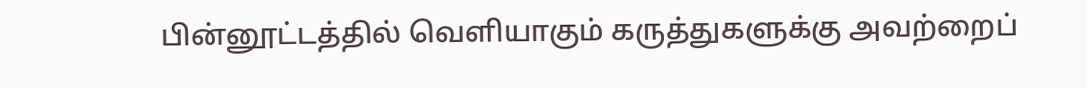பின்னூட்டத்தில் வெளியாகும் கருத்துகளுக்கு அவற்றைப்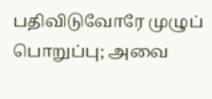பதிவிடுவோரே முழுப் பொறுப்பு; அவை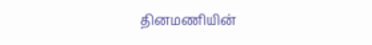தினமணியின்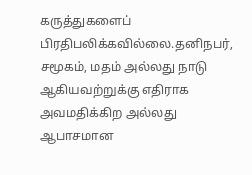கருத்துகளைப் பிரதிபலிக்கவில்லை.தனிநபர், சமூகம், மதம் அல்லது நாடு ஆகியவற்றுக்கு எதிராக அவமதிக்கிற அல்லது ஆபாசமான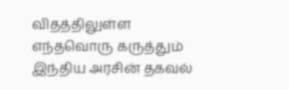விதத்திலுள்ள எந்தவொரு கருத்தும் இந்திய அரசின் தகவல்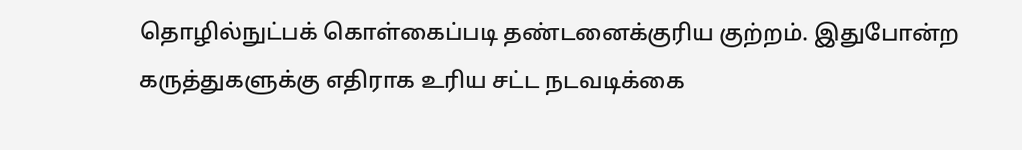தொழில்நுட்பக் கொள்கைப்படி தண்டனைக்குரிய குற்றம். இதுபோன்ற கருத்துகளுக்கு எதிராக உரிய சட்ட நடவடிக்கை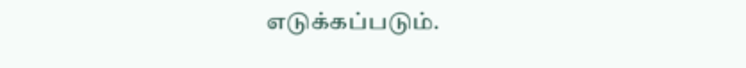எடுக்கப்படும்.